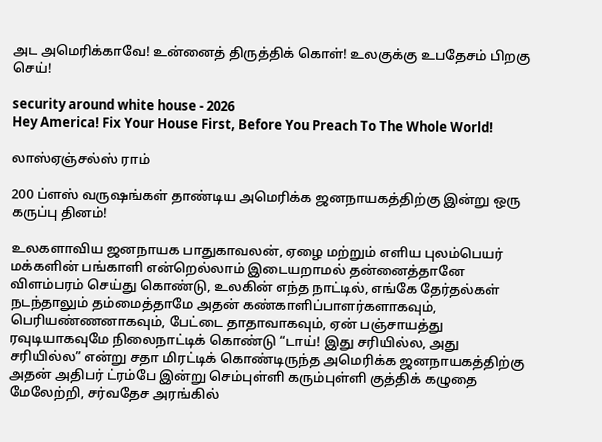அட அமெரிக்காவே! உன்னைத் திருத்திக் கொள்! உலகுக்கு உபதேசம் பிறகு செய்!

security around white house - 2026
Hey America! Fix Your House First, Before You Preach To The Whole World!

லாஸ்ஏஞ்சல்ஸ் ராம்

200 ப்ளஸ் வருஷங்கள் தாண்டிய அமெரிக்க ஜனநாயகத்திற்கு இன்று ஒரு கருப்பு தினம்!

உலகளாவிய ஜனநாயக பாதுகாவலன், ஏழை மற்றும் எளிய புலம்பெயர் மக்களின் பங்காளி என்றெல்லாம் இடையறாமல் தன்னைத்தானே விளம்பரம் செய்து கொண்டு, உலகின் எந்த நாட்டில், எங்கே தேர்தல்கள் நடந்தாலும் தம்மைத்தாமே அதன் கண்காளிப்பாளர்களாகவும், பெரியண்ணனாகவும், பேட்டை தாதாவாகவும், ஏன் பஞ்சாயத்து ரவுடியாகவுமே நிலைநாட்டிக் கொண்டு “டாய்! இது சரியில்ல, அது சரியில்ல” என்று சதா மிரட்டிக் கொண்டிருந்த அமெரிக்க ஜனநாயகத்திற்கு அதன் அதிபர் ட்ரம்பே இன்று செம்புள்ளி கரும்புள்ளி குத்திக் கழுதை மேலேற்றி, சர்வதேச அரங்கில்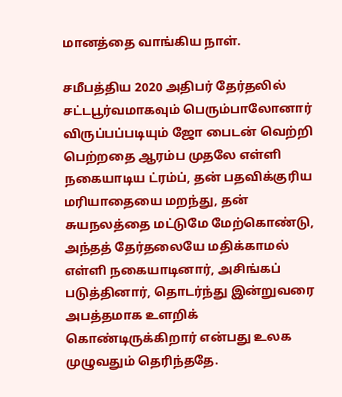மானத்தை வாங்கிய நாள்.

சமீபத்திய 2020 அதிபர் தேர்தலில் சட்டபூர்வமாகவும் பெரும்பாலோனார் விருப்பப்படியும் ஜோ பைடன் வெற்றி பெற்றதை ஆரம்ப முதலே எள்ளி நகையாடிய ட்ரம்ப், தன் பதவிக்குரிய மரியாதையை மறந்து, தன் சுயநலத்தை மட்டுமே மேற்கொண்டு, அந்தத் தேர்தலையே மதிக்காமல் எள்ளி நகையாடினார், அசிங்கப் படுத்தினார், தொடர்ந்து இன்றுவரை அபத்தமாக உளறிக் கொண்டிருக்கிறார் என்பது உலக முழுவதும் தெரிந்ததே.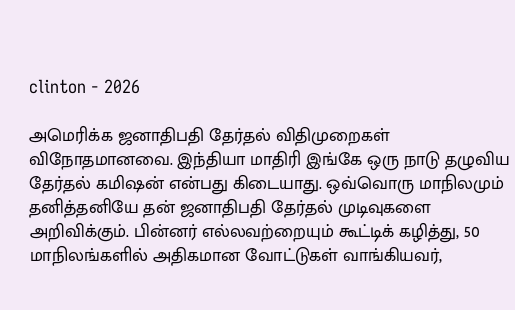clinton - 2026

அமெரிக்க ஜனாதிபதி தேர்தல் விதிமுறைகள் விநோதமானவை. இந்தியா மாதிரி இங்கே ஒரு நாடு தழுவிய தேர்தல் கமிஷன் என்பது கிடையாது. ஒவ்வொரு மாநிலமும் தனித்தனியே தன் ஜனாதிபதி தேர்தல் முடிவுகளை அறிவிக்கும். பின்னர் எல்லவற்றையும் கூட்டிக் கழித்து, 50 மாநிலங்களில் அதிகமான வோட்டுகள் வாங்கியவர்,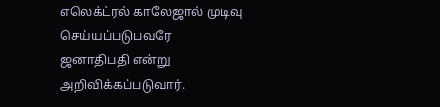எலெக்‌ட்ரல் காலேஜால் முடிவு செய்யப்படுபவரே ஜனாதிபதி என்று அறிவிக்கப்படுவார்.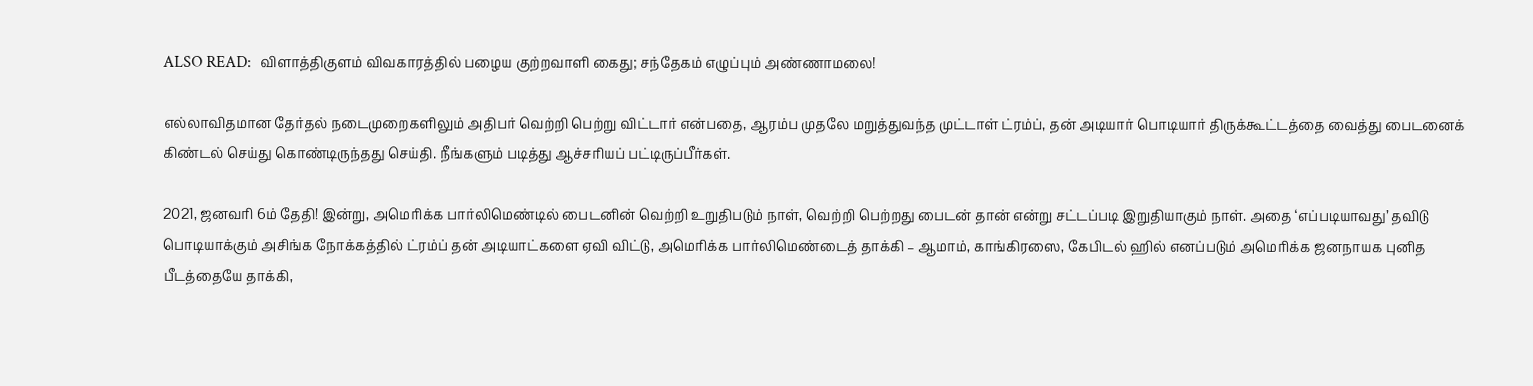ALSO READ:  விளாத்திகுளம் விவகாரத்தில் பழைய குற்றவாளி கைது; சந்தேகம் எழுப்பும் அண்ணாமலை!

எல்லாவிதமான தேர்தல் நடைமுறைகளிலும் அதிபர் வெற்றி பெற்று விட்டார் என்பதை, ஆரம்ப முதலே மறுத்துவந்த முட்டாள் ட்ரம்ப், தன் அடியார் பொடியார் திருக்கூட்டத்தை வைத்து பைடனைக் கிண்டல் செய்து கொண்டிருந்தது செய்தி. நீங்களும் படித்து ஆச்சரியப் பட்டிருப்பீர்கள்.

2021, ஜனவரி 6ம் தேதி! இன்று, அமெரிக்க பார்லிமெண்டில் பைடனின் வெற்றி உறுதிபடும் நாள், வெற்றி பெற்றது பைடன் தான் என்று சட்டப்படி இறுதியாகும் நாள். அதை ‘எப்படியாவது’ தவிடு பொடியாக்கு‌ம் அசிங்க நோக்கத்தில் ட்ரம்ப் தன் அடியாட்களை ஏவி விட்டு, அமெரிக்க பார்லிமெண்டைத் தாக்கி – ஆமாம், காங்கிரஸை, கேபிடல் ஹில் எனப்படும் அமெரிக்க ஜனநாயக புனித பீடத்தையே தாக்கி,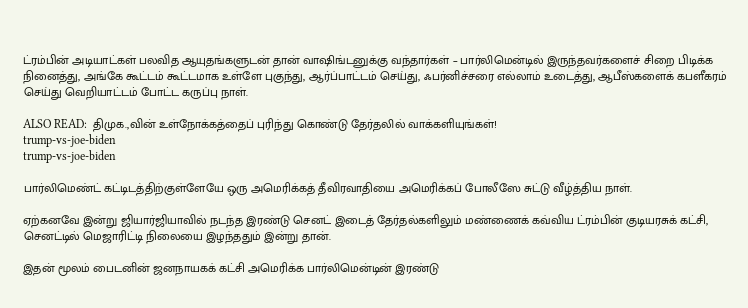ட்ரம்பின் அடியாட்கள் பலவித ஆயுதங்களுடன் தான் வாஷிங்டனுக்கு வந்தார்கள் – பார்லிமென்டில் இருந்தவர்களைச் சிறை பிடிக்க நினைத்து, அங்கே கூட்டம் கூட்டமாக உள்ளே புகுந்து, ஆர்ப்பாட்டம் செய்து, ஃபர்னிச்சரை எல்லாம் உடைத்து, ஆபீஸ்களைக் கபளீகரம் செய்து வெறியாட்டம் போட்ட கருப்பு நாள்.

ALSO READ:  திமுக.,வின் உள்நோக்கத்தைப் புரிந்து கொண்டு தேர்தலில் வாக்களியுங்கள்!
trump-vs-joe-biden
trump-vs-joe-biden

பார்லிமெண்ட் கட்டிடத்திற்குள்ளேயே ஒரு அமெரிக்கத் தீவிரவாதியை அமெரிக்கப் போலீஸே சுட்டு வீழ்த்திய நாள்.

ஏற்கனவே இன்று ஜியார்ஜியாவில் நடந்த இரண்டு செனட் இடைத் தேர்தல்களிலும் மண்ணைக் கவ்விய ட்ரம்பின் குடியரசுக் கட்சி, செனட்டில் மெஜாரிட்டி நிலையை இழந்ததும் இன்று தான்.

இதன் மூலம் பைடனின் ஜனநாயகக் கட்சி அமெரிக்க பார்லிமென்டின் இரண்டு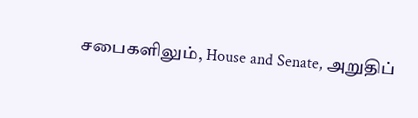சபைகளிலும், House and Senate, அறுதிப்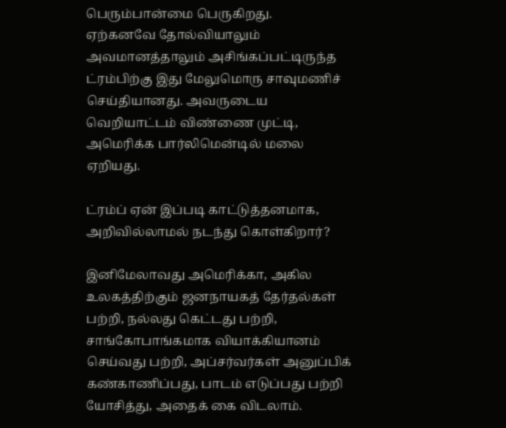பெரும்பான்மை பெருகிறது.
ஏற்கனவே தோல்வியாலும் அவமானத்தாலு‌ம் அசிங்கப்பட்டிருந்த ட்ரம்பிற்கு இது மேலுமொரு சாவுமணிச் செய்தியானது. அவருடைய வெறியாட்டம் விண்ணை முட்டி, அமெரிக்க பார்லிமென்டில் மலை ஏறியது.

ட்ரம்ப் ஏன் இப்படி காட்டுத்தனமாக, அறிவில்லாமல் நடந்து கொள்கிறார்?

இனிமேலாவது அமெரிக்கா, அகில உலகத்திற்கும் ஜனநாயகத் தேர்தல்கள் பற்றி, நல்லது கெட்டது பற்றி, சாங்கோபாங்கமாக வியாக்கியானம் செய்வது பற்றி, அப்சர்வர்கள் அனுப்பிக் கண்காணிப்பது, பாடம் எடுப்பது பற்றி யோசித்து, அதைக் கை விடலாம்.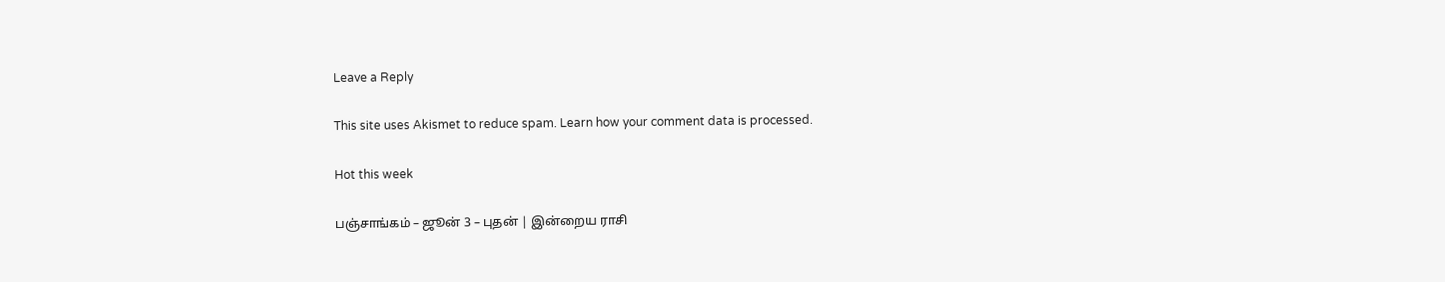Leave a Reply

This site uses Akismet to reduce spam. Learn how your comment data is processed.

Hot this week

பஞ்சாங்கம் – ஜூன் 3 – புதன் | இன்றைய ராசி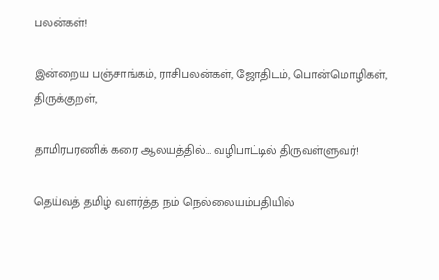பலன்கள்!

இன்றைய பஞ்சாங்கம், ராசிபலன்கள், ஜோதிடம், பொன்மொழிகள், திருக்குறள்,

தாமிரபரணிக் கரை ஆலயத்தில்… வழிபாட்டில் திருவள்ளுவர்!

தெய்வத் தமிழ் வளர்த்த நம் நெல்லையம்பதியில்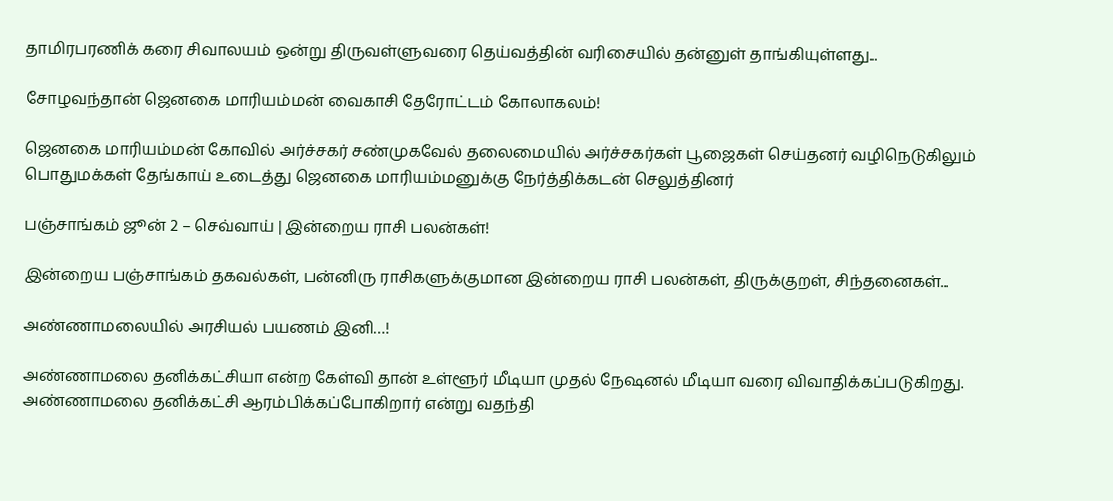தாமிரபரணிக் கரை சிவாலயம் ஒன்று திருவள்ளுவரை தெய்வத்தின் வரிசையில் தன்னுள் தாங்கியுள்ளது...

சோழவந்தான் ஜெனகை மாரியம்மன் வைகாசி தேரோட்டம் கோலாகலம்!

ஜெனகை மாரியம்மன் கோவில் அர்ச்சகர் சண்முகவேல் தலைமையில் அர்ச்சகர்கள் பூஜைகள் செய்தனர் வழிநெடுகிலும் பொதுமக்கள் தேங்காய் உடைத்து ஜெனகை மாரியம்மனுக்கு நேர்த்திக்கடன் செலுத்தினர்

பஞ்சாங்கம் ஜூன் 2 – செவ்வாய் | இன்றைய ராசி பலன்கள்!

இன்றைய பஞ்சாங்கம் தகவல்கள், பன்னிரு ராசிகளுக்குமான இன்றைய ராசி பலன்கள், திருக்குறள், சிந்தனைகள்...

அண்ணாமலையில் அரசியல் பயணம் இனி…!

அண்ணாமலை தனிக்கட்சியா என்ற கேள்வி தான் உள்ளூர் மீடியா முதல் நேஷனல் மீடியா வரை விவாதிக்கப்படுகிறது. அண்ணாமலை தனிக்கட்சி ஆரம்பிக்கப்போகிறார் என்று வதந்தி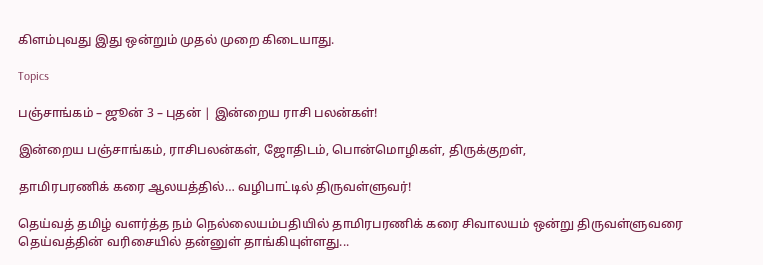கிளம்புவது இது ஒன்றும் முதல் முறை கிடையாது.

Topics

பஞ்சாங்கம் – ஜூன் 3 – புதன் | இன்றைய ராசி பலன்கள்!

இன்றைய பஞ்சாங்கம், ராசிபலன்கள், ஜோதிடம், பொன்மொழிகள், திருக்குறள்,

தாமிரபரணிக் கரை ஆலயத்தில்… வழிபாட்டில் திருவள்ளுவர்!

தெய்வத் தமிழ் வளர்த்த நம் நெல்லையம்பதியில் தாமிரபரணிக் கரை சிவாலயம் ஒன்று திருவள்ளுவரை தெய்வத்தின் வரிசையில் தன்னுள் தாங்கியுள்ளது...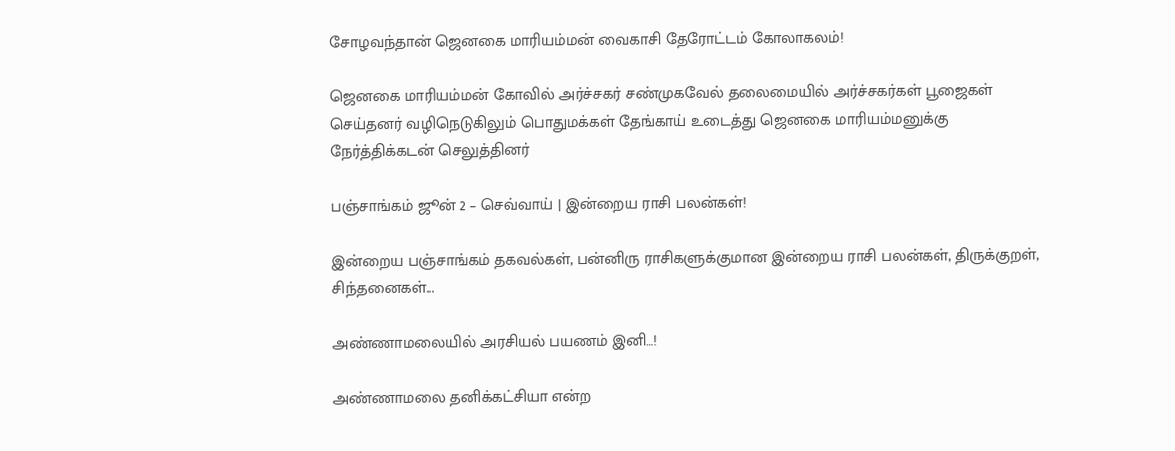சோழவந்தான் ஜெனகை மாரியம்மன் வைகாசி தேரோட்டம் கோலாகலம்!

ஜெனகை மாரியம்மன் கோவில் அர்ச்சகர் சண்முகவேல் தலைமையில் அர்ச்சகர்கள் பூஜைகள் செய்தனர் வழிநெடுகிலும் பொதுமக்கள் தேங்காய் உடைத்து ஜெனகை மாரியம்மனுக்கு நேர்த்திக்கடன் செலுத்தினர்

பஞ்சாங்கம் ஜூன் 2 – செவ்வாய் | இன்றைய ராசி பலன்கள்!

இன்றைய பஞ்சாங்கம் தகவல்கள், பன்னிரு ராசிகளுக்குமான இன்றைய ராசி பலன்கள், திருக்குறள், சிந்தனைகள்...

அண்ணாமலையில் அரசியல் பயணம் இனி…!

அண்ணாமலை தனிக்கட்சியா என்ற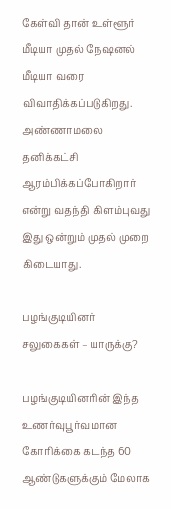கேள்வி தான் உள்ளூர் மீடியா முதல் நேஷனல் மீடியா வரை விவாதிக்கப்படுகிறது. அண்ணாமலை தனிக்கட்சி ஆரம்பிக்கப்போகிறார் என்று வதந்தி கிளம்புவது இது ஒன்றும் முதல் முறை கிடையாது.

பழங்குடியினர் சலுகைகள் – யாருக்கு?

பழங்குடியினரின் இந்த உணர்வுபூர்வமான கோரிக்கை கடந்த 60 ஆண்டுகளுக்கும் மேலாக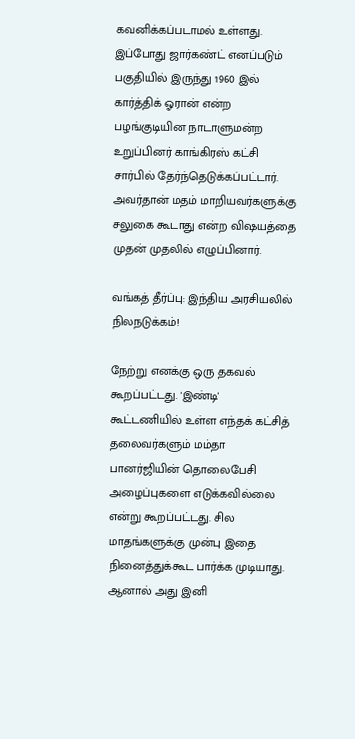கவனிக்கப்படாமல் உள்ளது. இப்போது ஜார்கண்ட் எனப்படும் பகுதியில் இருந்து 1960 இல் கார்த்திக் ஓரான் என்ற பழங்குடியின நாடாளுமன்ற உறுப்பினர் காங்கிரஸ் கட்சி சார்பில் தேர்ந்தெடுக்கப்பட்டார். அவர்தான் மதம் மாறியவர்களுக்கு சலுகை கூடாது என்ற விஷயத்தை முதன் முதலில் எழுப்பினார்.

வங்கத் தீர்ப்பு: இந்திய அரசியலில் நிலநடுக்கம்!

நேற்று எனக்கு ஒரு தகவல் கூறப்பட்டது. 'இண்டி' கூட்டணியில் உள்ள எந்தக் கட்சித் தலைவர்களும் மம்தா பானர்ஜியின் தொலைபேசி அழைப்புகளை எடுக்கவில்லை என்று கூறப்பட்டது. சில மாதங்களுக்கு முன்பு இதை நினைத்துக்கூட பார்க்க முடியாது. ஆனால் அது இனி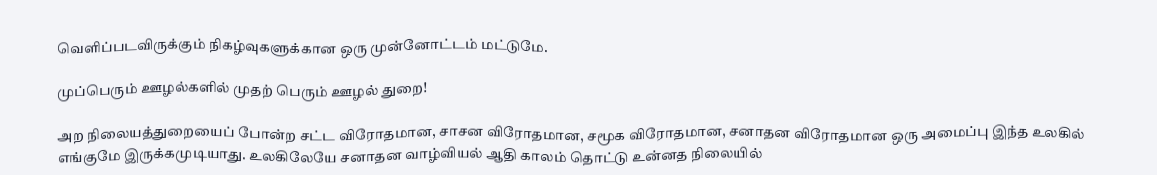வெளிப்படவிருக்கும் நிகழ்வுகளுக்கான ஒரு முன்னோட்டம் மட்டுமே.

முப்பெரும் ஊழல்களில் முதற் பெரும் ஊழல் துறை!

அற நிலையத்துறையைப் போன்ற சட்ட விரோதமான, சாசன விரோதமான, சமூக விரோதமான, சனாதன விரோதமான ஒரு அமைப்பு இந்த உலகில் எங்குமே இருக்கமுடியாது. உலகிலேயே சனாதன வாழ்வியல் ஆதி காலம் தொட்டு உன்னத நிலையில்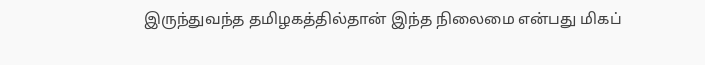இருந்துவந்த தமிழகத்தில்தான் இந்த நிலைமை என்பது மிகப்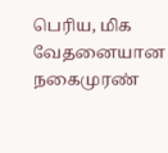பெரிய, மிக வேதனையான நகைமுரண்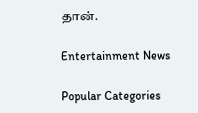தான்.

Entertainment News

Popular Categories